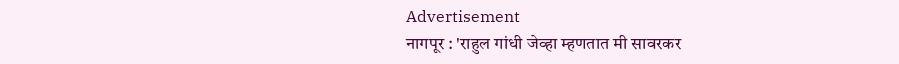Advertisement
नागपूर : 'राहुल गांधी जेव्हा म्हणतात मी सावरकर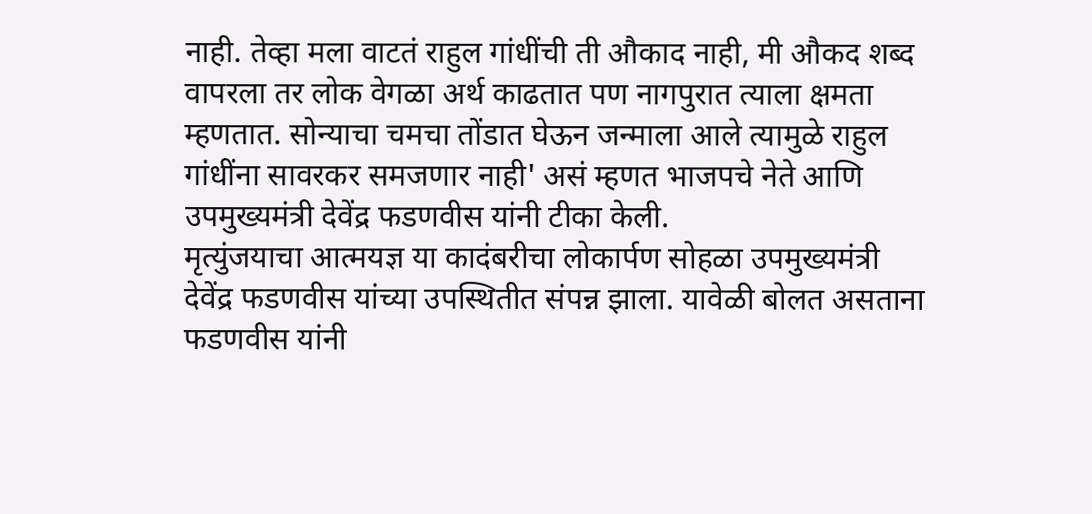नाही. तेव्हा मला वाटतं राहुल गांधींची ती औकाद नाही, मी औकद शब्द वापरला तर लोक वेगळा अर्थ काढतात पण नागपुरात त्याला क्षमता म्हणतात. सोन्याचा चमचा तोंडात घेऊन जन्माला आले त्यामुळे राहुल गांधींना सावरकर समजणार नाही' असं म्हणत भाजपचे नेते आणि उपमुख्यमंत्री देवेंद्र फडणवीस यांनी टीका केली.
मृत्युंजयाचा आत्मयज्ञ या कादंबरीचा लोकार्पण सोहळा उपमुख्यमंत्री देवेंद्र फडणवीस यांच्या उपस्थितीत संपन्न झाला. यावेळी बोलत असताना फडणवीस यांनी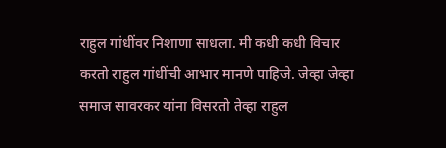राहुल गांधींवर निशाणा साधला. मी कधी कधी विचार करतो राहुल गांधींची आभार मानणे पाहिजे. जेव्हा जेव्हा समाज सावरकर यांना विसरतो तेव्हा राहुल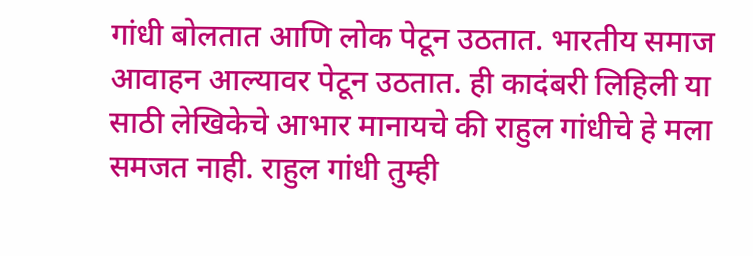गांधी बोलतात आणि लोक पेटून उठतात. भारतीय समाज आवाहन आल्यावर पेटून उठतात. ही कादंबरी लिहिली या साठी लेखिकेचे आभार मानायचे की राहुल गांधीचे हे मला समजत नाही. राहुल गांधी तुम्ही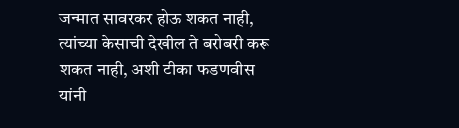जन्मात सावरकर होऊ शकत नाही, त्यांच्या केसाची देखील ते बरोबरी करू शकत नाही, अशी टीका फडणवीस यांनी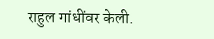राहुल गांधींवर केली.